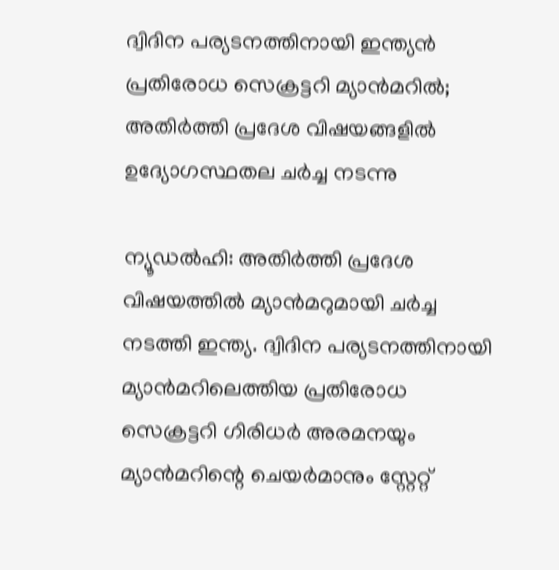ദ്വിദിന പര്യടനത്തിനായി ഇന്ത്യൻ പ്രതിരോധ സെക്രട്ടറി മ്യാൻമറിൽ; അതിർത്തി പ്രദേശ വിഷയങ്ങളിൽ ഉദ്യോഗസ്ഥതല ചർച്ച നടന്നു

ന്യൂഡൽഹി: അതിർത്തി പ്രദേശ വിഷയത്തിൽ മ്യാൻമറുമായി ചർച്ച നടത്തി ഇന്ത്യ. ദ്വിദിന പര്യടനത്തിനായി മ്യാൻമറിലെത്തിയ പ്രതിരോധ സെക്രട്ടറി ഗിരിധർ അരമനയും മ്യാൻമറിന്റെ ചെയർമാനും സ്റ്റേറ്റ്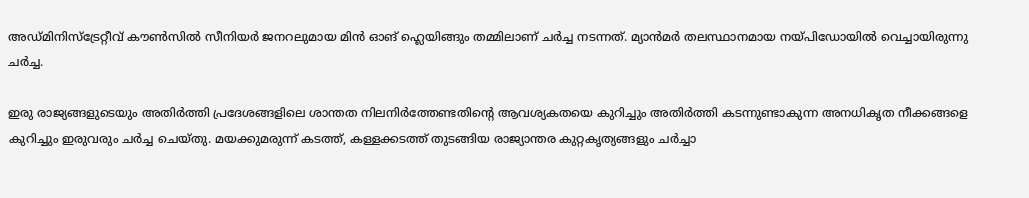അഡ്മിനിസ്ട്രേറ്റീവ് കൗൺസിൽ സീനിയർ ജനറലുമായ മിൻ ഓങ് ഹ്ലെയിങ്ങും തമ്മിലാണ് ചർച്ച നടന്നത്. മ്യാൻമർ തലസ്ഥാനമായ നയ്പിഡോയിൽ വെച്ചായിരുന്നു ചർച്ച.

ഇരു രാജ്യങ്ങളുടെയും അതിർത്തി പ്രദേശങ്ങളിലെ ശാന്തത നിലനിർത്തേണ്ടതിന്റെ ആവശ്യകതയെ കുറിച്ചും അതിർത്തി കടന്നുണ്ടാകുന്ന അനധികൃത നീക്കങ്ങളെ കുറിച്ചും ഇരുവരും ചർച്ച ചെയ്തു. മയക്കുമരുന്ന് കടത്ത്, കള്ളക്കടത്ത് തുടങ്ങിയ രാജ്യാന്തര കുറ്റകൃത്യങ്ങളും ചർച്ചാ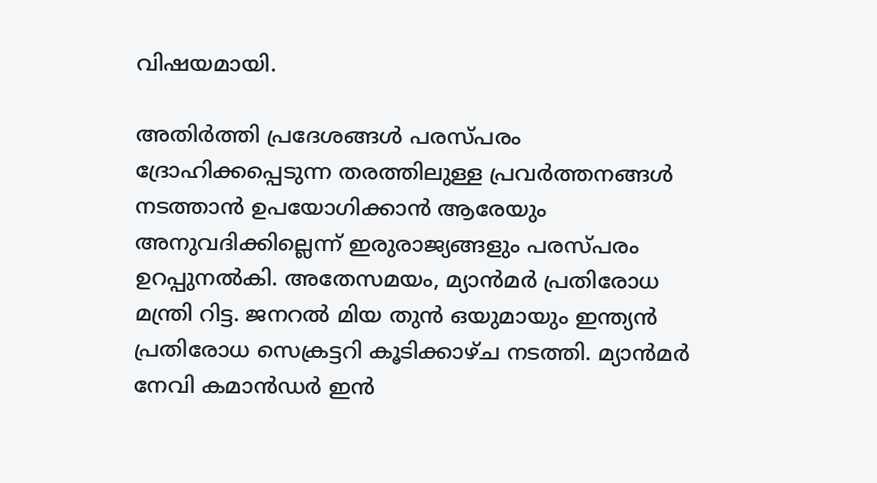വിഷയമായി.

അതിർത്തി പ്രദേശങ്ങൾ പരസ്പരം ദ്രോഹിക്കപ്പെടുന്ന തരത്തിലുള്ള പ്രവർത്തനങ്ങൾ നടത്താൻ ഉപയോഗിക്കാൻ ആരേയും അനുവദിക്കില്ലെന്ന് ഇരുരാജ്യങ്ങളും പരസ്പരം ഉറപ്പുനൽകി. അതേസമയം, മ്യാൻമർ പ്രതിരോധ മന്ത്രി റിട്ട. ജനറൽ മിയ തുൻ ഒയുമായും ഇന്ത്യൻ പ്രതിരോധ സെക്രട്ടറി കൂടിക്കാഴ്ച നടത്തി. മ്യാൻമർ നേവി കമാൻഡർ ഇൻ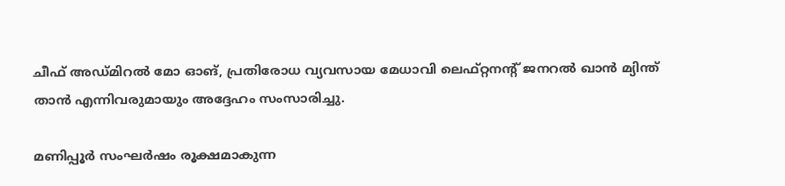ചീഫ് അഡ്മിറൽ മോ ഓങ്, പ്രതിരോധ വ്യവസായ മേധാവി ലെഫ്റ്റനന്റ് ജനറൽ ഖാൻ മ്യിന്ത് താൻ എന്നിവരുമായും അദ്ദേഹം സംസാരിച്ചു.

മണിപ്പൂർ സംഘർഷം രൂക്ഷമാകുന്ന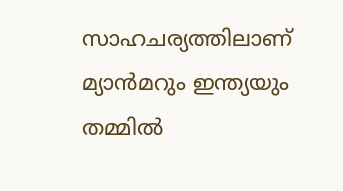സാഹചര്യത്തിലാണ് മ്യാൻമറും ഇന്ത്യയും തമ്മിൽ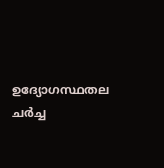ഉദ്യോഗസ്ഥതല ചർച്ച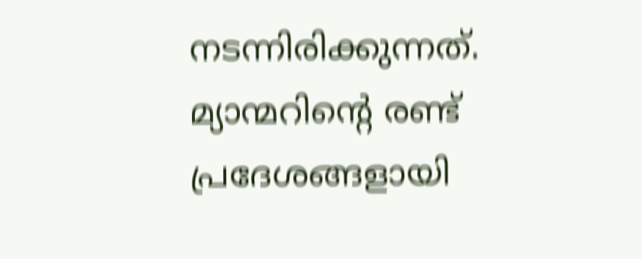നടന്നിരിക്കുന്നത്. മ്യാന്മറിന്റെ രണ്ട് പ്രദേശങ്ങളായി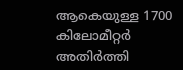ആകെയുള്ള 1700 കിലോമീറ്റർ അതിർത്തി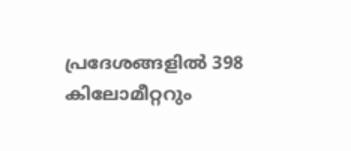പ്രദേശങ്ങളിൽ 398 കിലോമീറ്ററും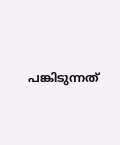പങ്കിടുന്നത്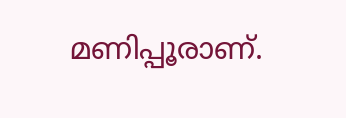മണിപ്പൂരാണ്.